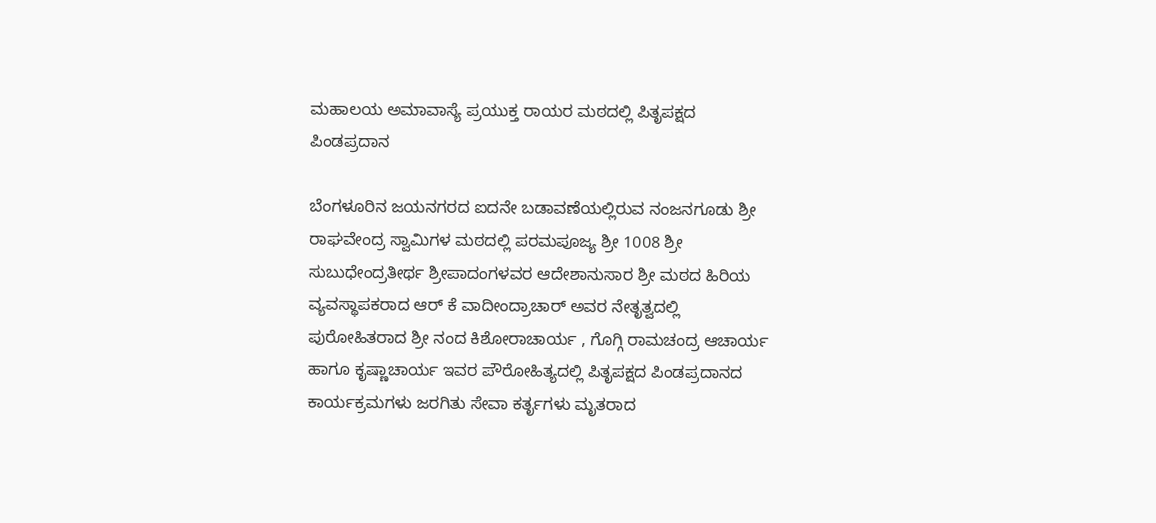ಮಹಾಲಯ ಅಮಾವಾಸ್ಯೆ ಪ್ರಯುಕ್ತ ರಾಯರ ಮಠದಲ್ಲಿ ಪಿತೃಪಕ್ಷದ ಪಿಂಡಪ್ರದಾನ

ಬೆಂಗಳೂರಿನ ಜಯನಗರದ ಐದನೇ ಬಡಾವಣೆಯಲ್ಲಿರುವ ನಂಜನಗೂಡು ಶ್ರೀ ರಾಘವೇಂದ್ರ ಸ್ವಾಮಿಗಳ ಮಠದಲ್ಲಿ ಪರಮಪೂಜ್ಯ ಶ್ರೀ 1008 ಶ್ರೀ ಸುಬುಧೇಂದ್ರತೀರ್ಥ ಶ್ರೀಪಾದಂಗಳವರ ಆದೇಶಾನುಸಾರ ಶ್ರೀ ಮಠದ ಹಿರಿಯ ವ್ಯವಸ್ಥಾಪಕರಾದ ಆರ್ ಕೆ ವಾದೀಂದ್ರಾಚಾರ್ ಅವರ ನೇತೃತ್ವದಲ್ಲಿ ಪುರೋಹಿತರಾದ ಶ್ರೀ ನಂದ ಕಿಶೋರಾಚಾರ್ಯ , ಗೊಗ್ಗಿ ರಾಮಚಂದ್ರ ಆಚಾರ್ಯ ಹಾಗೂ ಕೃಷ್ಣಾಚಾರ್ಯ ಇವರ ಪೌರೋಹಿತ್ಯದಲ್ಲಿ ಪಿತೃಪಕ್ಷದ ಪಿಂಡಪ್ರದಾನದ ಕಾರ್ಯಕ್ರಮಗಳು ಜರಗಿತು ಸೇವಾ ಕರ್ತೃಗಳು ಮೃತರಾದ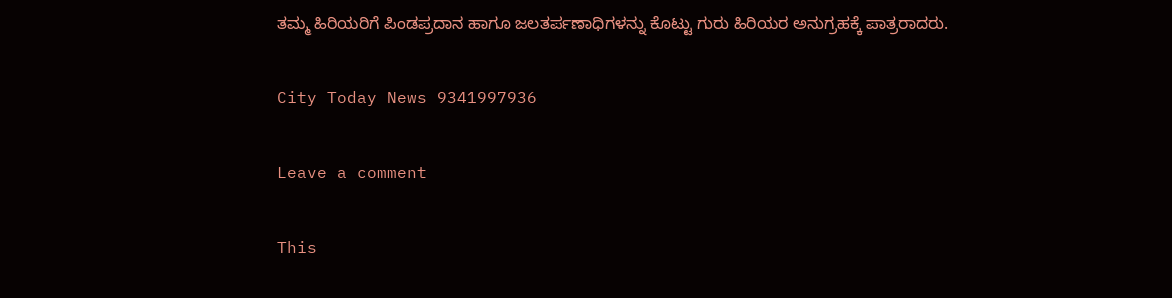ತಮ್ಮ ಹಿರಿಯರಿಗೆ ಪಿಂಡಪ್ರದಾನ ಹಾಗೂ ಜಲತರ್ಪಣಾಧಿಗಳನ್ನು ಕೊಟ್ಟು ಗುರು ಹಿರಿಯರ ಅನುಗ್ರಹಕ್ಕೆ ಪಾತ್ರರಾದರು.

City Today News 9341997936

Leave a comment

This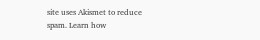site uses Akismet to reduce spam. Learn how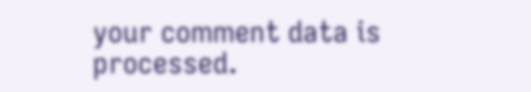your comment data is processed.